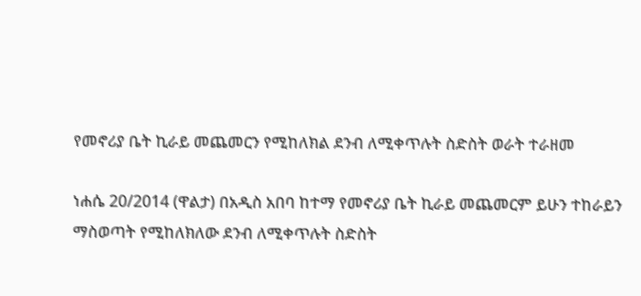የመኖሪያ ቤት ኪራይ መጨመርን የሚከለክል ደንብ ለሚቀጥሉት ስድስት ወራት ተራዘመ

ነሐሴ 20/2014 (ዋልታ) በአዲስ አበባ ከተማ የመኖሪያ ቤት ኪራይ መጨመርም ይሁን ተከራይን ማስወጣት የሚከለክለው ደንብ ለሚቀጥሉት ስድስት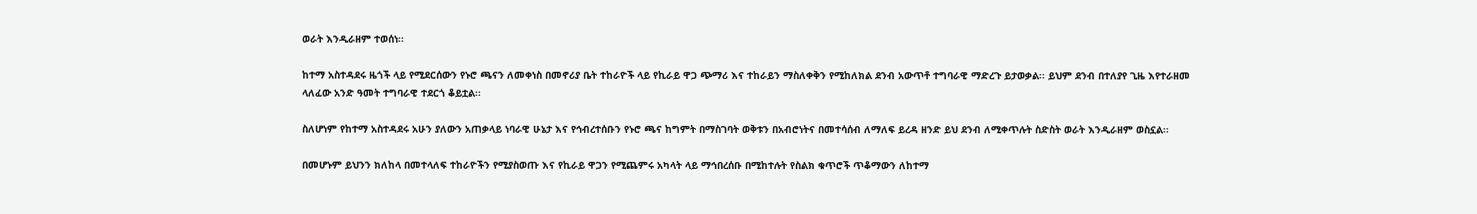ወራት እንዲራዘም ተወሰነ፡፡

ከተማ አስተዳደሩ ዜጎች ላይ የሚደርሰውን የኑሮ ጫናን ለመቀነስ በመኖሪያ ቤት ተከራዮች ላይ የኪራይ ዋጋ ጭማሪ እና ተከራይን ማስለቀቅን የሚከለክል ደንብ አውጥቶ ተግባራዊ ማድረጉ ይታወቃል፡፡ ይህም ደንብ በተለያየ ጊዜ እየተራዘመ ላለፈው አንድ ዓመት ተግባራዊ ተደርጎ ቆይቷል፡፡

ስለሆነም የከተማ አስተዳደሩ አሁን ያለውን አጠቃላይ ነባራዊ ሁኔታ እና የኅብረተሰቡን የኑሮ ጫና ከግምት በማስገባት ወቅቱን በአብሮነትና በመተሳሰብ ለማለፍ ይረዳ ዘንድ ይህ ደንብ ለሚቀጥሉት ስድስት ወራት እንዲራዘም ወስኗል፡፡

በመሆኑም ይህንን ክለከላ በመተላለፍ ተከራዮችን የሚያስወጡ እና የኪራይ ዋጋን የሚጨምሩ አካላት ላይ ማኅበረሰቡ በሚከተሉት የስልክ ቁጥሮች ጥቆማውን ለከተማ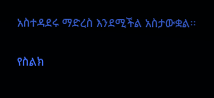አስተዳደሩ ማድረስ እንደሚችል አስታውቋል፡፡

የስልክ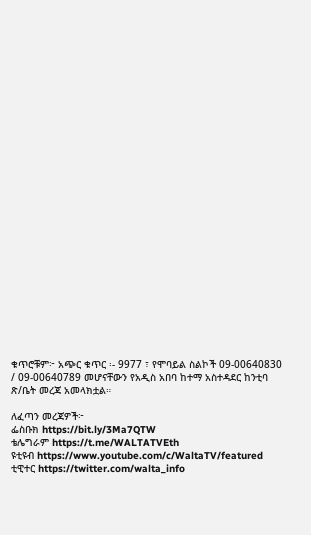ቁጥሮቹም፦ አጭር ቁጥር ፡- 9977 ፣ የሞባይል ስልኮች 09-00640830 / 09-00640789 መሆናቸውን የአዲስ አበባ ከተማ አስተዳደር ከንቲባ ጽ/ቤት መረጃ አመላክቷል።

ለፈጣን መረጃዎች፦
ፌስቡክ https://bit.ly/3Ma7QTW
ቴሌግራም https://t.me/WALTATVEth
ዩቲዩብ https://www.youtube.com/c/WaltaTV/featured
ቲዊተር https://twitter.com/walta_info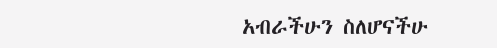አብራችሁን ስለሆናችሁ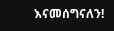እናመሰግናለን!